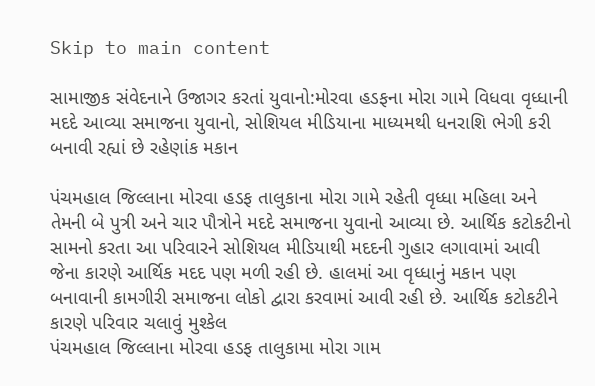Skip to main content

સામાજીક સંવેદનાને ઉજાગર કરતાં યુવાનો:મોરવા હડફના મોરા ગામે વિધવા વૃધ્ધાની મદદે આવ્યા સમાજના યુવાનો, સોશિયલ મીડિયાના માધ્યમથી ધનરાશિ ભેગી કરી બનાવી રહ્યાં છે રહેણાંક મકાન

પંચમહાલ જિલ્લાના મોરવા હડફ તાલુકાના મોરા ગામે રહેતી વૃધ્ધા મહિલા અને તેમની બે પુત્રી અને ચાર પૌત્રોને મદદે સમાજના યુવાનો આવ્યા છે. આર્થિક કટોકટીનો સામનો કરતા આ પરિવારને સોશિયલ મીડિયાથી મદદની ગુહાર લગાવામાં આવી જેના કારણે આર્થિક મદદ પણ મળી રહી છે. હાલમાં આ વૃધ્ધાનું મકાન પણ બનાવાની કામગીરી સમાજના લોકો દ્વારા કરવામાં આવી રહી છે. આર્થિક કટોકટીને કારણે પરિવાર ચલાવું મુશ્કેલ
પંચમહાલ જિલ્લાના મોરવા હડફ તાલુકામા મોરા ગામ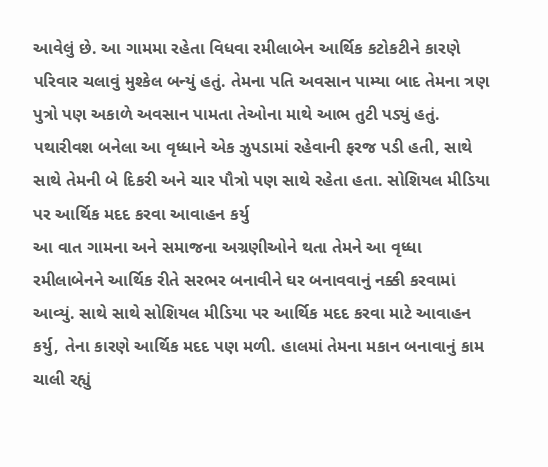આવેલું છે. આ ગામમા રહેતા વિધવા રમીલાબેન આર્થિક કટોકટીને કારણે પરિવાર ચલાવું મુશ્કેલ બન્યું હતું. તેમના પતિ અવસાન પામ્યા બાદ તેમના ત્રણ પુત્રો પણ અકાળે અવસાન પામતા તેઓના માથે આભ તુટી પડ્યું હતું. પથારીવશ બનેલા આ વૃધ્ધાને એક ઝુપડામાં રહેવાની ફરજ પડી હતી, સાથે સાથે તેમની બે દિકરી અને ચાર પૌત્રો પણ સાથે રહેતા હતા. સોશિયલ મીડિયા પર આર્થિક મદદ કરવા આવાહન કર્યુ
આ વાત ગામના અને સમાજના અગ્રણીઓને થતા તેમને આ વૃધ્ધા રમીલાબેનને આર્થિક રીતે સરભર બનાવીને ઘર બનાવવાનું નક્કી કરવામાં આવ્યું. સાથે સાથે સોશિયલ મીડિયા પર આર્થિક મદદ કરવા માટે આવાહન કર્યુ, તેના કારણે આર્થિક મદદ પણ મળી. હાલમાં તેમના મકાન બનાવાનું કામ ચાલી રહ્યું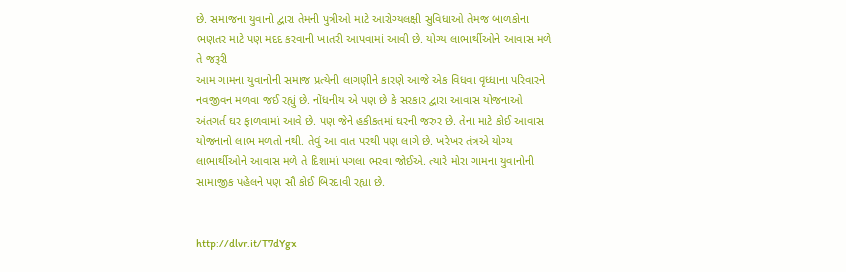છે. સમાજના યુવાનો દ્વારા તેમની પુત્રીઓ માટે આરોગ્યલક્ષી સુવિધાઓ તેમજ બાળકોના ભણતર માટે પણ મદદ કરવાની ખાતરી આપવામાં આવી છે. યોગ્ય લાભાર્થીઓને આવાસ મળે તે જરૂરી
આમ ગામના યુવાનોની સમાજ પ્રત્યેની લાગણીને કારણે આજે એક વિધવા વૃધ્ધાના પરિવારને નવજીવન મળવા જઈ રહ્યું છે. નોંધનીય એ પણ છે કે સરકાર દ્વારા આવાસ યોજનાઓ અંતગર્ત ઘર ફાળવામાં આવે છે. પણ જેને હકીકતમાં ઘરની જરુર છે. તેના માટે કોઈ આવાસ યોજનાનો લાભ મળતો નથી. તેવું આ વાત પરથી પણ લાગે છે. ખરેખર તંત્રએ યોગ્ય લાભાર્થીઓને આવાસ મળે તે દિશામાં પગલા ભરવા જોઈએ. ત્યારે મોરા ગામના યુવાનોની સામાજીક પહેલને પણ સૌ કોઈ બિરદાવી રહ્યા છે.


http://dlvr.it/T7dYgx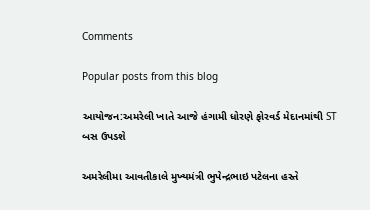Comments

Popular posts from this blog

આયોજન:અમરેલી ખાતે આજે હંગામી ધોરણે ફોરવર્ડ મેદાનમાંથી ST બસ ઉપડશે

અમરેલીમા આવતીકાલે મુખ્યમંત્રી ભુપેન્દ્રભાઇ પટેલના હસ્તે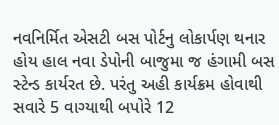નવનિર્મિત એસટી બસ પોર્ટનુ લોકાર્પણ થનાર હોય હાલ નવા ડેપોની બાજુમા જ હંગામી બસ સ્ટેન્ડ કાર્યરત છે. પરંતુ અહી કાર્યક્રમ હોવાથી સવારે 5 વાગ્યાથી બપોરે 12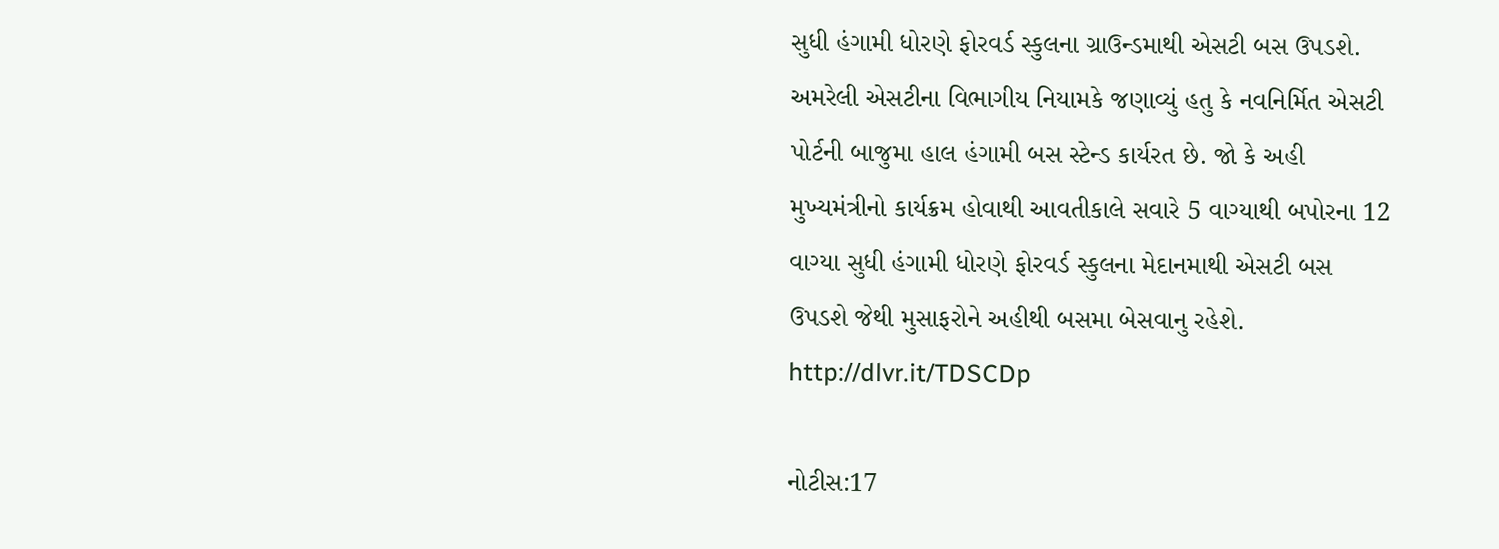સુધી હંગામી ધોરણે ફોરવર્ડ સ્કુલના ગ્રાઉન્ડમાથી એસટી બસ ઉપડશે. અમરેલી એસટીના વિભાગીય નિયામકે જણાવ્યું હતુ કે નવનિર્મિત એસટી પોર્ટની બાજુમા હાલ હંગામી બસ સ્ટેન્ડ કાર્યરત છે. જો કે અહી મુખ્યમંત્રીનો કાર્યક્રમ હોવાથી આવતીકાલે સવારે 5 વાગ્યાથી બપોરના 12 વાગ્યા સુધી હંગામી ધોરણે ફોરવર્ડ સ્કુલના મેદાનમાથી એસટી બસ ઉપડશે જેથી મુસાફરોને અહીથી બસમા બેસવાનુ રહેશે. http://dlvr.it/TDSCDp

નોટીસ:17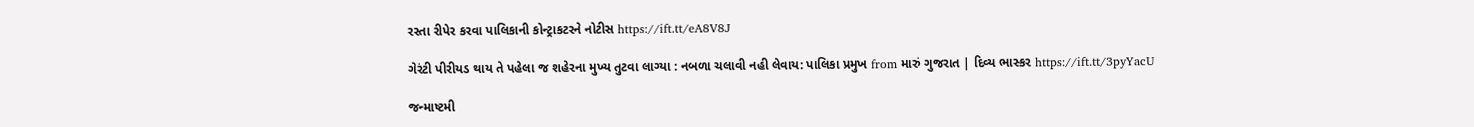રસ્તા રીપેર કરવા પાલિકાની કોન્ટ્રાકટરને નોટીસ https://ift.tt/eA8V8J

ગેરંટી પીરીયડ થાય તે પહેલા જ શહેરના મુખ્ય તુટવા લાગ્યા : નબળા ચલાવી નહી લેવાય: પાલિકા પ્રમુખ from મારું ગુજરાત | દિવ્ય ભાસ્કર https://ift.tt/3pyYacU

જન્માષ્ટમી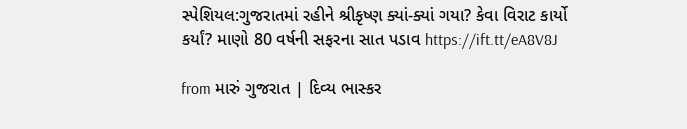સ્પેશિયલ:ગુજરાતમાં રહીને શ્રીકૃષ્ણ ક્યાં-ક્યાં ગયા? કેવા વિરાટ કાર્યો કર્યાં? માણો 80 વર્ષની સફરના સાત પડાવ https://ift.tt/eA8V8J

from મારું ગુજરાત | દિવ્ય ભાસ્કર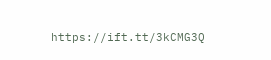https://ift.tt/3kCMG3Q